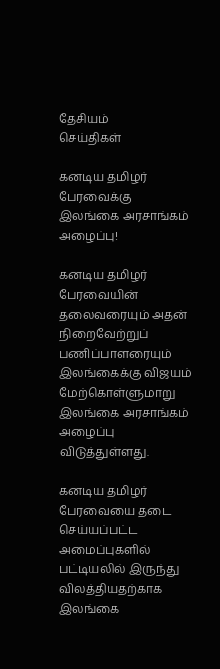தேசியம்
செய்திகள்

கனடிய தமிழர் பேரவைக்கு இலங்கை அரசாங்கம் அழைப்பு!

கனடிய தமிழர் பேரவையின் தலைவரையும் அதன் நிறைவேற்றுப் பணிப்பாளரையும் இலங்கைக்கு விஜயம் மேற்கொள்ளுமாறு இலங்கை அரசாங்கம் அழைப்பு விடுத்துள்ளது.

கனடிய தமிழர் பேரவையை தடை செய்யப்பட்ட  அமைப்புகளில் பட்டியலில் இருந்து விலத்தியதற்காக இலங்கை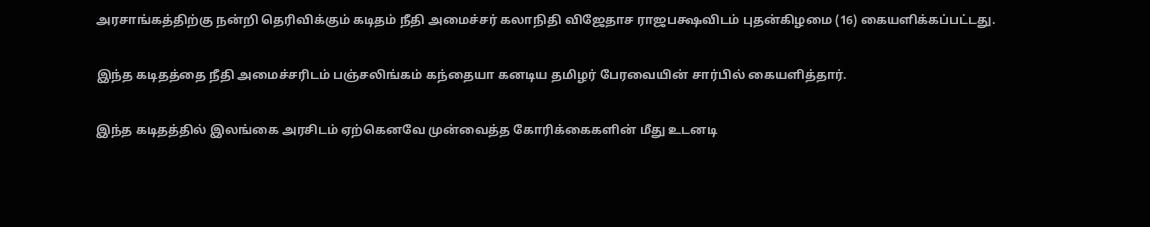அரசாங்கத்திற்கு நன்றி தெரிவிக்கும் கடிதம் நீதி அமைச்சர் கலாநிதி விஜேதாச ராஜபக்ஷவிடம் புதன்கிழமை (16) கையளிக்கப்பட்டது.

இந்த கடிதத்தை நீதி அமைச்சரிடம் பஞ்சலிங்கம் கந்தையா கனடிய தமிழர் பேரவையின் சார்பில் கையளித்தார்.

இந்த கடிதத்தில் இலங்கை அரசிடம் ஏற்கெனவே முன்வைத்த கோரிக்கைகளின் மீது உடனடி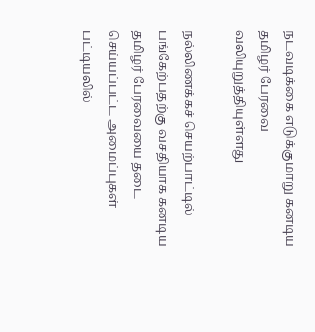நடவடிக்கை எடுக்குமாறு கனடிய தமிழர் பேரவை வலியுறுத்தியுள்ளது

நல்லிணக்கச் செயற்பாட்டில் பங்கேற்பதற்கு வசதியாக கனடிய தமிழர் பேரவையை தடை செய்யப்பட்ட அமைப்புகள் பட்டியலில்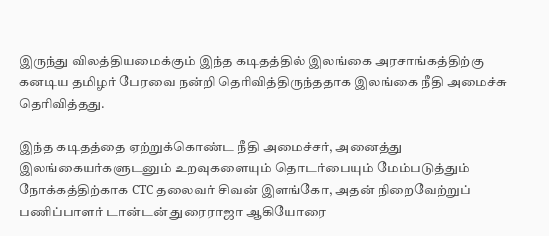இருந்து விலத்தியமைக்கும் இந்த கடிதத்தில் இலங்கை அரசாங்கத்திற்கு கனடிய தமிழர் பேரவை நன்றி தெரிவித்திருந்ததாக இலங்கை நீதி அமைச்சு தெரிவித்தது.

இந்த கடிதத்தை ஏற்றுக்கொண்ட நீதி அமைச்சர், அனைத்து இலங்கையர்களுடனும் உறவுகளையும் தொடர்பையும் மேம்படுத்தும் நோக்கத்திற்காக CTC தலைவர் சிவன் இளங்கோ, அதன் நிறைவேற்றுப் பணிப்பாளர் டான்டன் துரைராஜா ஆகியோரை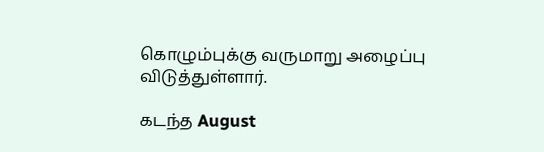கொழும்புக்கு வருமாறு அழைப்பு விடுத்துள்ளார்.

கடந்த August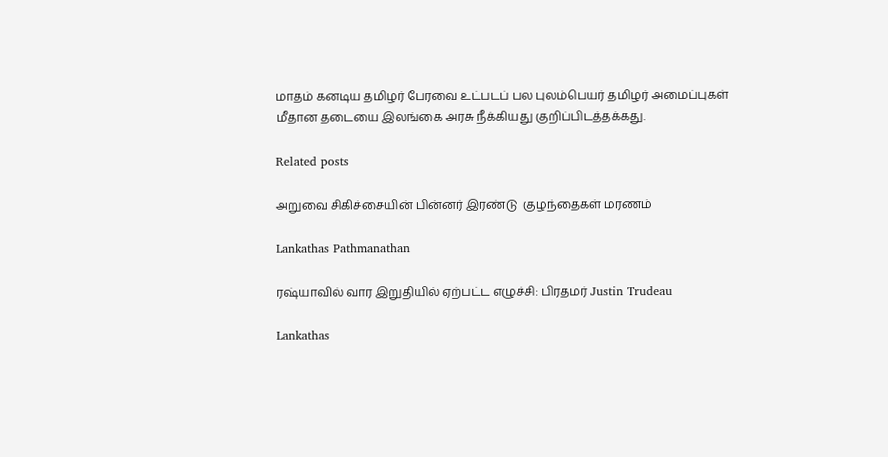மாதம் கனடிய தமிழர் பேரவை உட்படப் பல புலம்பெயர் தமிழர் அமைப்புகள் மீதான தடையை இலங்கை அரசு நீக்கியது குறிப்பிடத்தக்கது.

Related posts

அறுவை சிகிச்சையின் பின்னர் இரண்டு  குழந்தைகள் மரணம்

Lankathas Pathmanathan

ரஷ்யாவில் வார இறுதியில் ஏற்பட்ட எழுச்சி: பிரதமர் Justin Trudeau

Lankathas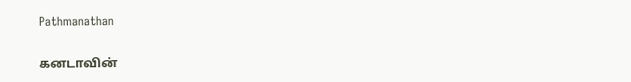Pathmanathan

கனடாவின்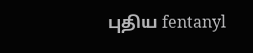புதிய fentanyl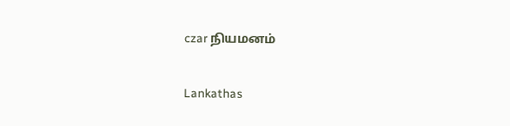czar நியமனம்

Lankathas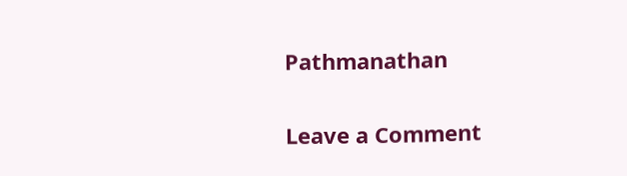Pathmanathan

Leave a Comment